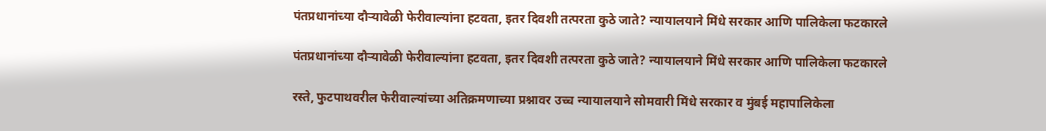पंतप्रधानांच्या दौऱ्यावेळी फेरीवाल्यांना हटवता, इतर दिवशी तत्परता कुठे जाते? न्यायालयाने मिंधे सरकार आणि पालिकेला फटकारले

पंतप्रधानांच्या दौऱ्यावेळी फेरीवाल्यांना हटवता, इतर दिवशी तत्परता कुठे जाते? न्यायालयाने मिंधे सरकार आणि पालिकेला फटकारले

रस्ते, फुटपाथवरील फेरीवाल्यांच्या अतिक्रमणाच्या प्रश्नावर उच्च न्यायालयाने सोमवारी मिंधे सरकार व मुंबई महापालिकेला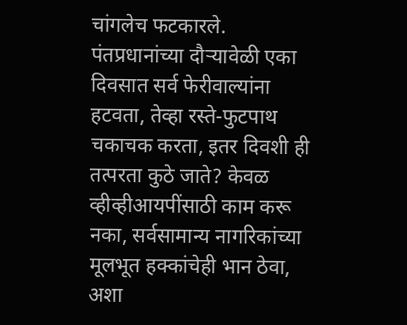चांगलेच फटकारले. पंतप्रधानांच्या दौऱ्यावेळी एका दिवसात सर्व फेरीवाल्यांना हटवता, तेव्हा रस्ते-फुटपाथ चकाचक करता, इतर दिवशी ही तत्परता कुठे जाते? केवळ व्हीव्हीआयपींसाठी काम करू नका, सर्वसामान्य नागरिकांच्या मूलभूत हक्कांचेही भान ठेवा, अशा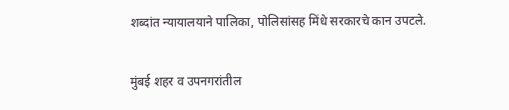शब्दांत न्यायालयाने पालिका, पोलिसांसह मिंधे सरकारचे कान उपटले.

मुंबई शहर व उपनगरांतील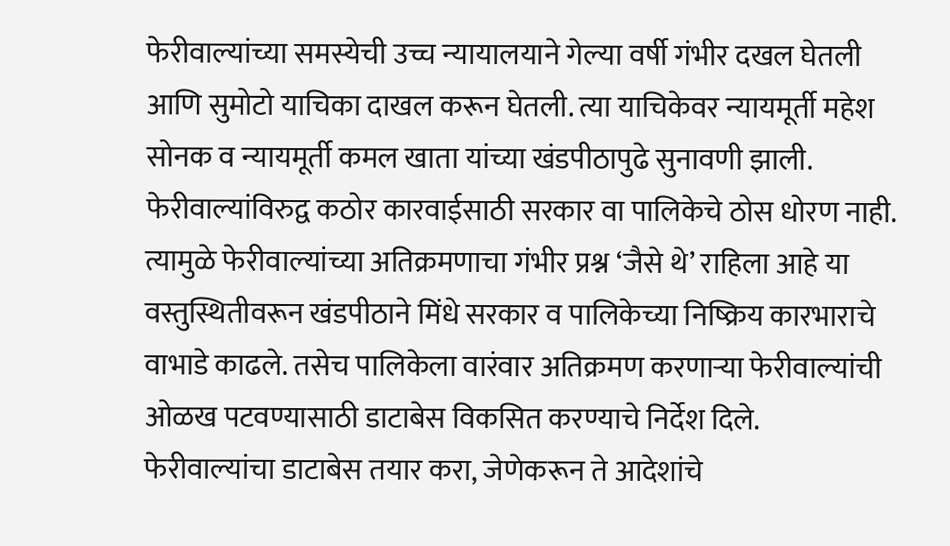फेरीवाल्यांच्या समस्येची उच्च न्यायालयाने गेल्या वर्षी गंभीर दखल घेतली आणि सुमोटो याचिका दाखल करून घेतली. त्या याचिकेवर न्यायमूर्ती महेश सोनक व न्यायमूर्ती कमल खाता यांच्या खंडपीठापुढे सुनावणी झाली. फेरीवाल्यांविरुद्व कठोर कारवाईसाठी सरकार वा पालिकेचे ठोस धोरण नाही. त्यामुळे फेरीवाल्यांच्या अतिक्रमणाचा गंभीर प्रश्न ‘जैसे थे’ राहिला आहे या वस्तुस्थितीवरून खंडपीठाने मिंधे सरकार व पालिकेच्या निष्क्रिय कारभाराचे वाभाडे काढले. तसेच पालिकेला वारंवार अतिक्रमण करणाऱ्या फेरीवाल्यांची ओळख पटवण्यासाठी डाटाबेस विकसित करण्याचे निर्देश दिले. फेरीवाल्यांचा डाटाबेस तयार करा, जेणेकरून ते आदेशांचे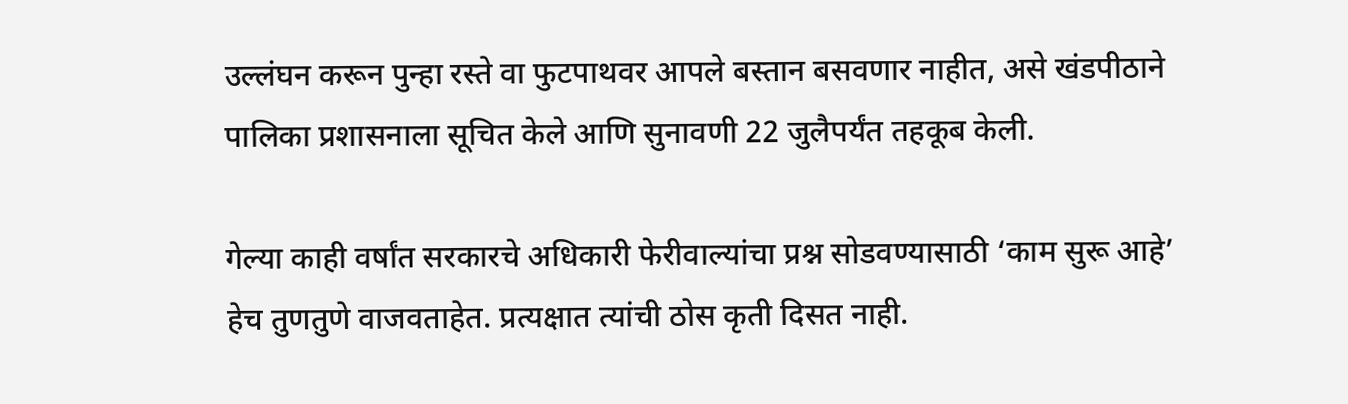उल्लंघन करून पुन्हा रस्ते वा फुटपाथवर आपले बस्तान बसवणार नाहीत, असे खंडपीठाने पालिका प्रशासनाला सूचित केले आणि सुनावणी 22 जुलैपर्यंत तहकूब केली.

गेल्या काही वर्षांत सरकारचे अधिकारी फेरीवाल्यांचा प्रश्न सोडवण्यासाठी ‘काम सुरू आहे’ हेच तुणतुणे वाजवताहेत. प्रत्यक्षात त्यांची ठोस कृती दिसत नाही.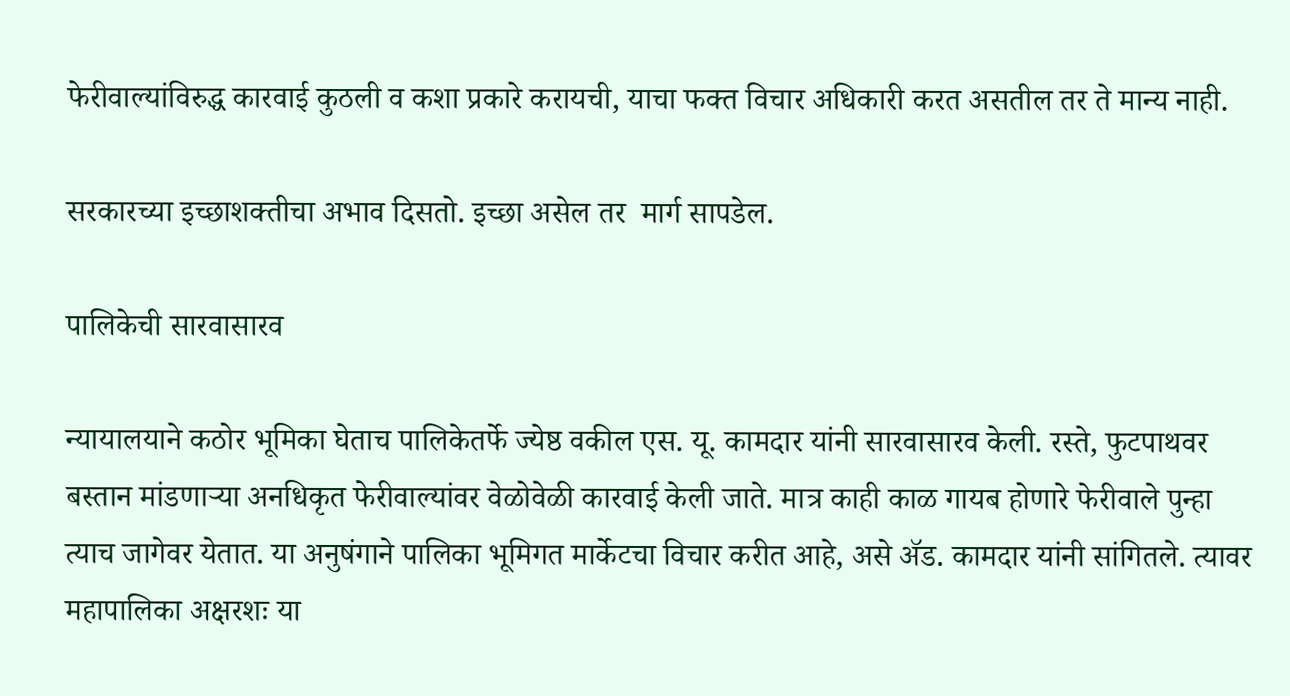फेरीवाल्यांविरुद्ध कारवाई कुठली व कशा प्रकारे करायची, याचा फक्त विचार अधिकारी करत असतील तर ते मान्य नाही.

सरकारच्या इच्छाशक्तीचा अभाव दिसतो. इच्छा असेल तर  मार्ग सापडेल.

पालिकेची सारवासारव

न्यायालयाने कठोर भूमिका घेताच पालिकेतर्फे ज्येष्ठ वकील एस. यू. कामदार यांनी सारवासारव केली. रस्ते, फुटपाथवर बस्तान मांडणाऱ्या अनधिकृत फेरीवाल्यांवर वेळोवेळी कारवाई केली जाते. मात्र काही काळ गायब होणारे फेरीवाले पुन्हा त्याच जागेवर येतात. या अनुषंगाने पालिका भूमिगत मार्केटचा विचार करीत आहे, असे ॲड. कामदार यांनी सांगितले. त्यावर महापालिका अक्षरशः या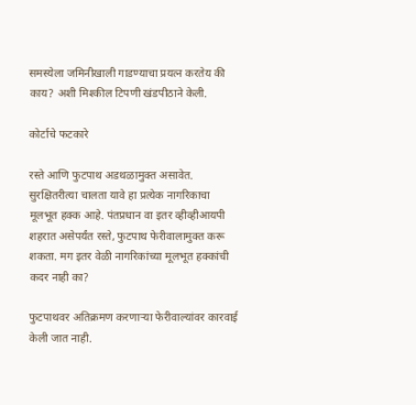समस्येला जमिनीखाली गाडण्याचा प्रयत्न करतेय की काय? अशी मिश्कील टिपणी खंडपीठाने केली.

कोर्टाचे फटकारे

रस्ते आणि फुटपाथ अडथळामुक्त असावेत. सुरक्षितरीत्या चालता यावे हा प्रत्येक नागरिकाचा मूलभूत हक्क आहे. पंतप्रधान वा इतर व्हीव्हीआयपी शहरात असेपर्यंत रस्ते, फुटपाथ फेरीवालामुक्त करू शकता. मग इतर वेळी नागरिकांच्या मूलभूत हक्कांची कदर नाही का?

फुटपाथवर अतिक्रमण करणाऱ्या फेरीवाल्यांवर कारवाई केली जात नाही.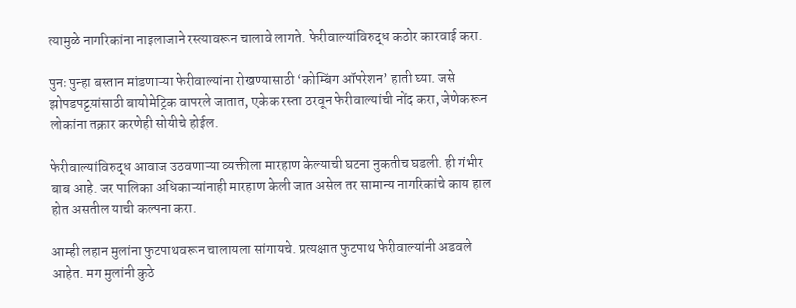त्यामुळे नागरिकांना नाइलाजाने रस्त्यावरून चालावे लागते. फेरीवाल्यांविरुद्ध कठोर कारवाई करा.

पुनः पुन्हा बस्तान मांडणाऱ्या फेरीवाल्यांना रोखण्यासाठी ‘कोम्बिंग ऑपरेशन’ हाती घ्या. जसे झोपडपट्टय़ांसाठी बायोमेट्रिक वापरले जातात, एकेक रस्ता ठरवून फेरीवाल्यांची नोंद करा, जेणेकरून लोकांना तक्रार करणेही सोयीचे होईल.

फेरीवाल्यांविरुद्ध आवाज उठवणाऱ्या व्यक्तीला मारहाण केल्याची घटना नुकतीच घडली. ही गंभीर बाब आहे. जर पालिका अधिकाऱ्यांनाही मारहाण केली जात असेल तर सामान्य नागरिकांचे काय हाल होत असतील याची कल्पना करा.

आम्ही लहान मुलांना फुटपाथवरून चालायला सांगायचे. प्रत्यक्षात फुटपाथ फेरीवाल्यांनी अडवले आहेत. मग मुलांनी कुठे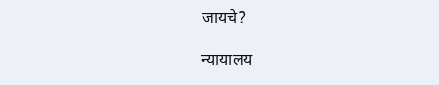जायचे?

न्यायालय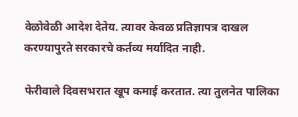वेळोवेळी आदेश देतेय. त्यावर केवळ प्रतिज्ञापत्र दाखल करण्यापुरते सरकारचे कर्तव्य मर्यादित नाही.

फेरीवाले दिवसभरात खूप कमाई करतात. त्या तुलनेत पालिका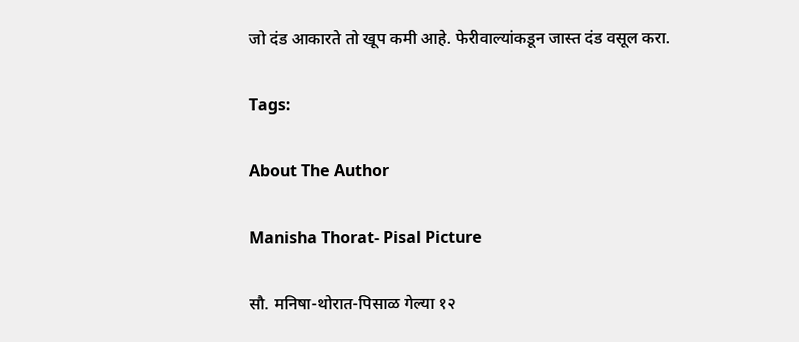जो दंड आकारते तो खूप कमी आहे. फेरीवाल्यांकडून जास्त दंड वसूल करा.

Tags:

About The Author

Manisha Thorat- Pisal Picture

सौ. मनिषा-थोरात-पिसाळ गेल्या १२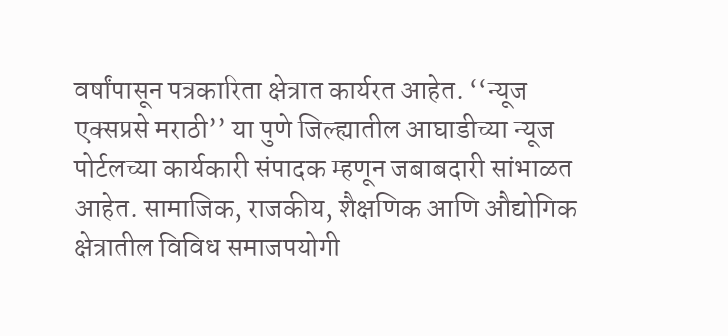वर्षांपासून पत्रकारिता क्षेत्रात कार्यरत आहेत. ‘‘न्यूज एक्सप्रसे मराठी’’ या पुणे जिल्ह्यातील आघाडीच्या न्यूज पोर्टलच्या कार्यकारी संपादक म्हणून जबाबदारी सांभाळत आहेत. सामाजिक, राजकीय, शैक्षणिक आणि औद्योगिक क्षेत्रातील विविध समाजपयोगी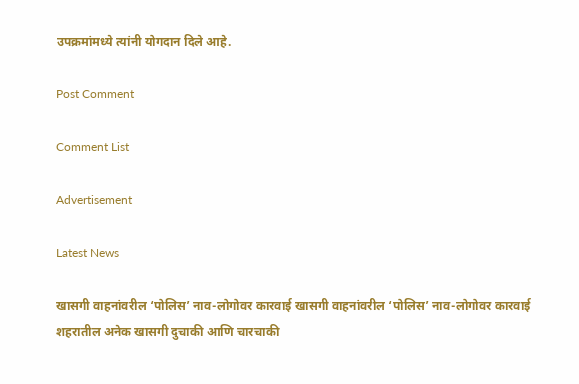उपक्रमांमध्ये त्यांनी योगदान दिले आहे.

Post Comment

Comment List

Advertisement

Latest News

खासगी वाहनांवरील ‘पोलिस’ नाव-लोगोवर कारवाई खासगी वाहनांवरील ‘पोलिस’ नाव-लोगोवर कारवाई
शहरातील अनेक खासगी दुचाकी आणि चारचाकी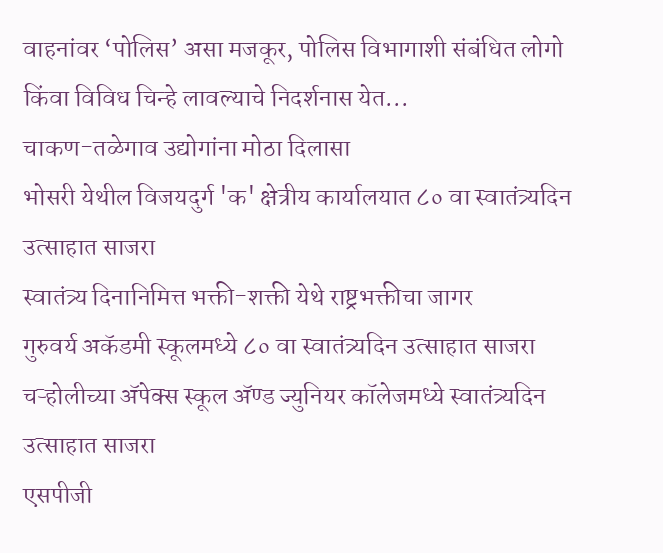वाहनांवर ‘पोलिस’ असा मजकूर, पोलिस विभागाशी संबंधित लोगो किंवा विविध चिन्हे लावल्याचे निदर्शनास येत...
चाकण-तळेगाव उद्योगांना मोठा दिलासा
भोसरी येथील विजयदुर्ग 'क' क्षेत्रीय कार्यालयात ८० वा स्वातंत्र्यदिन उत्साहात साजरा
स्वातंत्र्य दिनानिमित्त भक्ती-शक्ती येथे राष्ट्रभक्तीचा जागर
गुरुवर्य अकॅडमी स्कूलमध्ये ८० वा स्वातंत्र्यदिन उत्साहात साजरा
चऱ्होलीच्या अ‍ॅपेक्स स्कूल अ‍ॅण्ड ज्युनियर कॉलेजमध्ये स्वातंत्र्यदिन उत्साहात साजरा
एसपीजी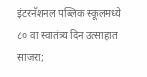इंटरनॅशनल पब्लिक स्कूलमध्ये ८० वा स्वातंत्र्य दिन उत्साहात साजरा;